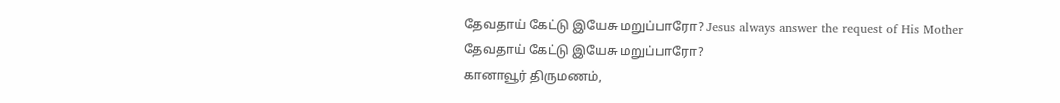தேவதாய் கேட்டு இயேசு மறுப்பாரோ? Jesus always answer the request of His Mother
தேவதாய் கேட்டு இயேசு மறுப்பாரோ?
கானாவூர் திருமணம்,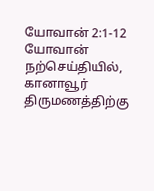யோவான் 2:1-12
யோவான் நற்செய்தியில், கானாவூர் திருமணத்திற்கு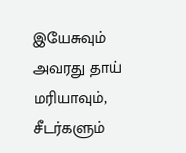இயேசுவும் அவரது தாய் மரியாவும், சீடர்களும்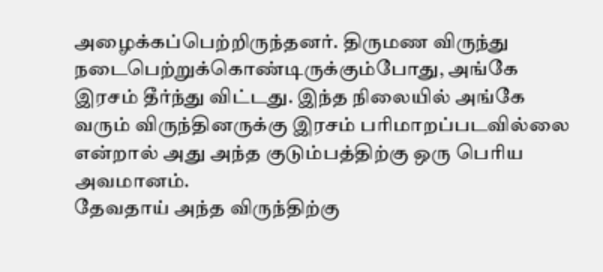அழைக்கப்பெற்றிருந்தனர். திருமண விருந்து நடைபெற்றுக்கொண்டிருக்கும்போது, அங்கே இரசம் தீர்ந்து விட்டது. இந்த நிலையில் அங்கே வரும் விருந்தினருக்கு இரசம் பரிமாறப்படவில்லை என்றால் அது அந்த குடும்பத்திற்கு ஒரு பெரிய அவமானம்.
தேவதாய் அந்த விருந்திற்கு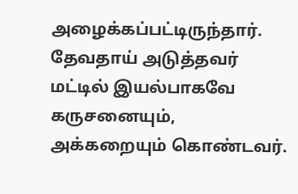அழைக்கப்பட்டிருந்தார். தேவதாய் அடுத்தவர் மட்டில் இயல்பாகவே கருசனையும், அக்கறையும் கொண்டவர்.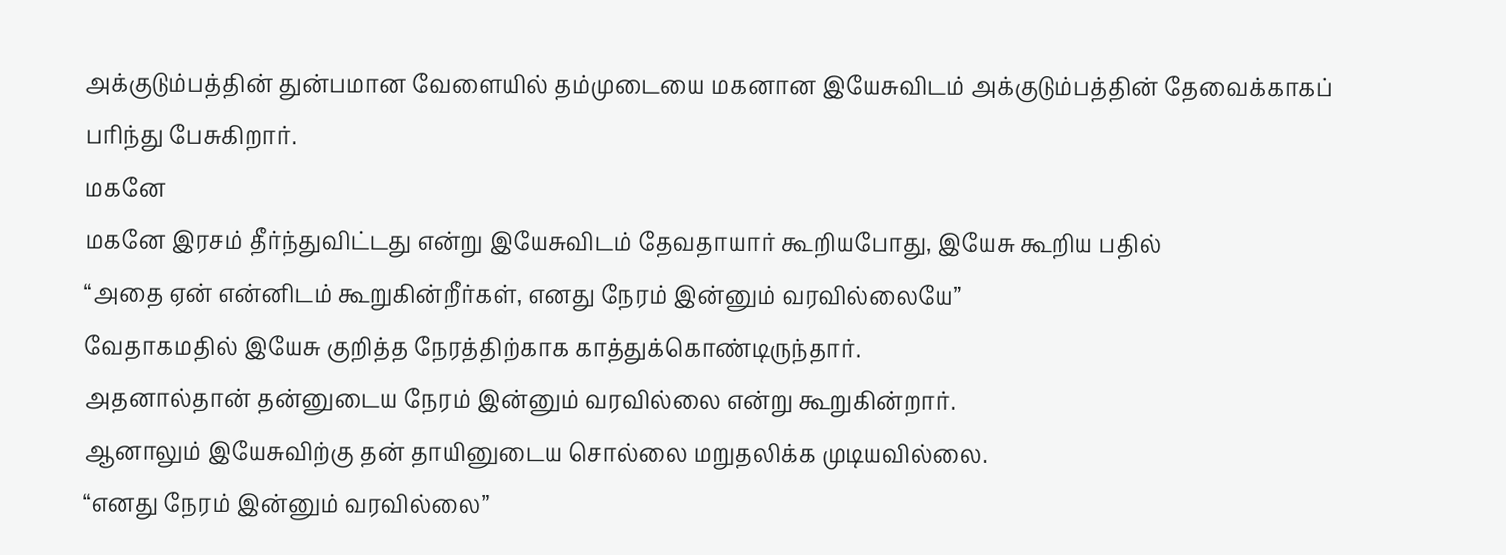அக்குடும்பத்தின் துன்பமான வேளையில் தம்முடையை மகனான இயேசுவிடம் அக்குடும்பத்தின் தேவைக்காகப் பரிந்து பேசுகிறார்.
மகனே
மகனே இரசம் தீர்ந்துவிட்டது என்று இயேசுவிடம் தேவதாயார் கூறியபோது, இயேசு கூறிய பதில்
“அதை ஏன் என்னிடம் கூறுகின்றீர்கள், எனது நேரம் இன்னும் வரவில்லையே”
வேதாகமதில் இயேசு குறித்த நேரத்திற்காக காத்துக்கொண்டிருந்தார்.
அதனால்தான் தன்னுடைய நேரம் இன்னும் வரவில்லை என்று கூறுகின்றார்.
ஆனாலும் இயேசுவிற்கு தன் தாயினுடைய சொல்லை மறுதலிக்க முடியவில்லை.
“எனது நேரம் இன்னும் வரவில்லை”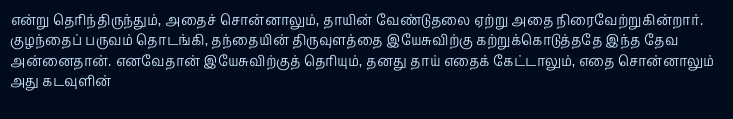என்று தெரிந்திருந்தும், அதைச் சொன்னாலும், தாயின் வேண்டுதலை ஏற்று அதை நிரைவேற்றுகின்றார்.
குழந்தைப் பருவம் தொடங்கி, தந்தையின் திருவுளத்தை இயேசுவிற்கு கற்றுக்கொடுத்ததே இந்த தேவ அன்னைதான். எனவேதான் இயேசுவிற்குத் தெரியும், தனது தாய் எதைக் கேட்டாலும், எதை சொன்னாலும் அது கடவுளின்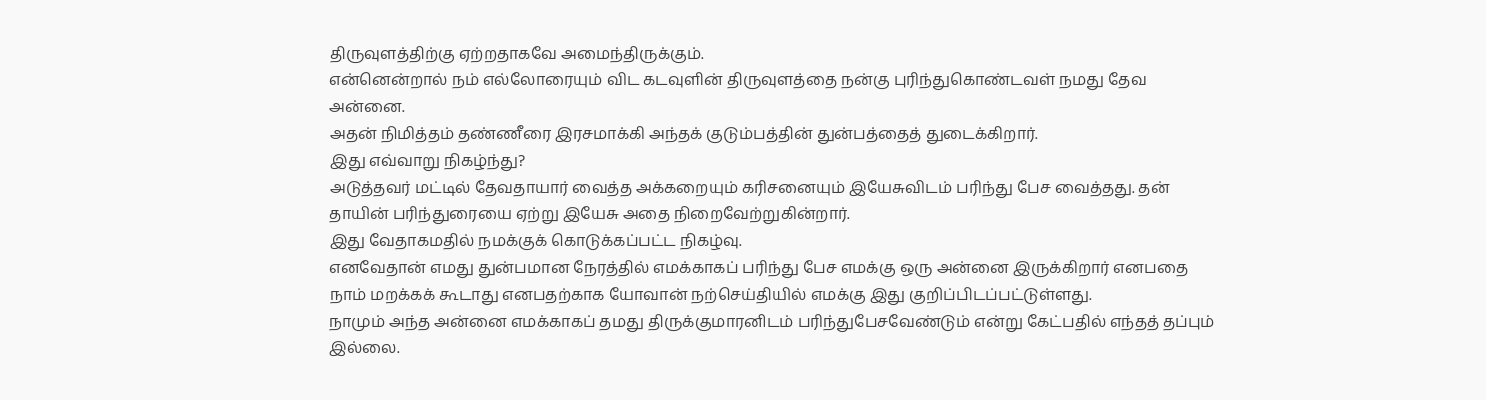திருவுளத்திற்கு ஏற்றதாகவே அமைந்திருக்கும்.
என்னென்றால் நம் எல்லோரையும் விட கடவுளின் திருவுளத்தை நன்கு புரிந்துகொண்டவள் நமது தேவ அன்னை.
அதன் நிமித்தம் தண்ணீரை இரசமாக்கி அந்தக் குடும்பத்தின் துன்பத்தைத் துடைக்கிறார்.
இது எவ்வாறு நிகழ்ந்து?
அடுத்தவர் மட்டில் தேவதாயார் வைத்த அக்கறையும் கரிசனையும் இயேசுவிடம் பரிந்து பேச வைத்தது. தன் தாயின் பரிந்துரையை ஏற்று இயேசு அதை நிறைவேற்றுகின்றார்.
இது வேதாகமதில் நமக்குக் கொடுக்கப்பட்ட நிகழ்வு.
எனவேதான் எமது துன்பமான நேரத்தில் எமக்காகப் பரிந்து பேச எமக்கு ஒரு அன்னை இருக்கிறார் எனபதை நாம் மறக்கக் கூடாது எனபதற்காக யோவான் நற்செய்தியில் எமக்கு இது குறிப்பிடப்பட்டுள்ளது.
நாமும் அந்த அன்னை எமக்காகப் தமது திருக்குமாரனிடம் பரிந்துபேசவேண்டும் என்று கேட்பதில் எந்தத் தப்பும் இல்லை.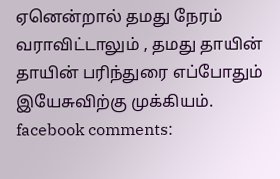ஏனென்றால் தமது நேரம் வராவிட்டாலும் , தமது தாயின் தாயின் பரிந்துரை எப்போதும் இயேசுவிற்கு முக்கியம்.
facebook comments: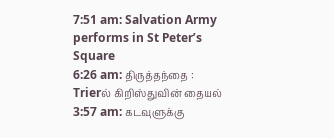7:51 am: Salvation Army performs in St Peter’s Square
6:26 am: திருத்தந்தை : Trierல் கிறிஸ்துவின் தையல்
3:57 am: கடவுளுக்கு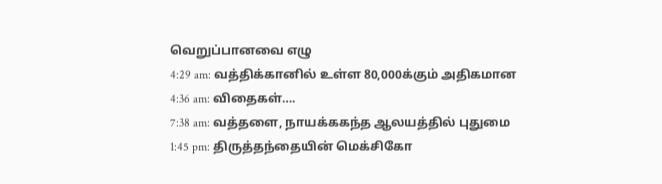வெறுப்பானவை எழு
4:29 am: வத்திக்கானில் உள்ள 80,000க்கும் அதிகமான
4:36 am: விதைகள்….
7:38 am: வத்தளை, நாயக்ககந்த ஆலயத்தில் புதுமை
1:45 pm: திருத்தந்தையின் மெக்சிகோ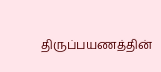திருப்பயணத்தின்